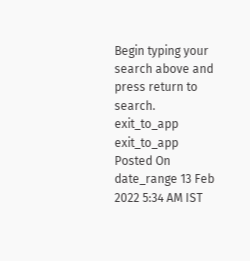Begin typing your search above and press return to search.
exit_to_app
exit_to_app
Posted On
date_range 13 Feb 2022 5:34 AM IST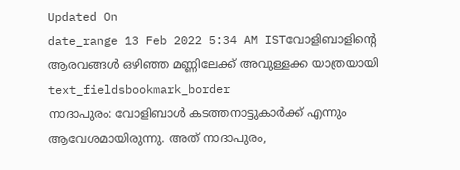Updated On
date_range 13 Feb 2022 5:34 AM ISTവോളിബാളിന്റെ ആരവങ്ങൾ ഒഴിഞ്ഞ മണ്ണിലേക്ക് അവുള്ളക്ക യാത്രയായി
text_fieldsbookmark_border
നാദാപുരം: വോളിബാൾ കടത്തനാട്ടുകാർക്ക് എന്നും ആവേശമായിരുന്നു. അത് നാദാപുരം,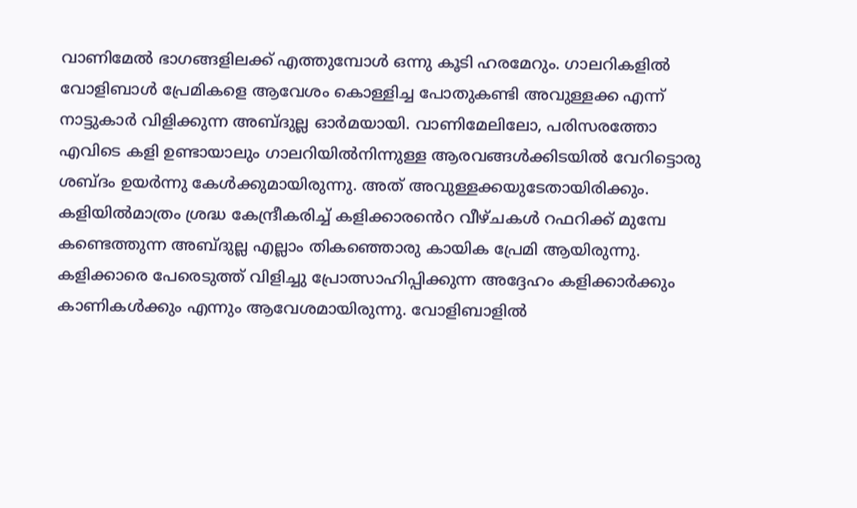വാണിമേൽ ഭാഗങ്ങളിലക്ക് എത്തുമ്പോൾ ഒന്നു കൂടി ഹരമേറും. ഗാലറികളിൽ വോളിബാൾ പ്രേമികളെ ആവേശം കൊള്ളിച്ച പോതുകണ്ടി അവുള്ളക്ക എന്ന് നാട്ടുകാർ വിളിക്കുന്ന അബ്ദുല്ല ഓർമയായി. വാണിമേലിലോ, പരിസരത്തോ എവിടെ കളി ഉണ്ടായാലും ഗാലറിയിൽനിന്നുള്ള ആരവങ്ങൾക്കിടയിൽ വേറിട്ടൊരു ശബ്ദം ഉയർന്നു കേൾക്കുമായിരുന്നു. അത് അവുള്ളക്കയുടേതായിരിക്കും. കളിയിൽമാത്രം ശ്രദ്ധ കേന്ദ്രീകരിച്ച് കളിക്കാരൻെറ വീഴ്ചകൾ റഫറിക്ക് മുമ്പേ കണ്ടെത്തുന്ന അബ്ദുല്ല എല്ലാം തികഞ്ഞൊരു കായിക പ്രേമി ആയിരുന്നു. കളിക്കാരെ പേരെടുത്ത് വിളിച്ചു പ്രോത്സാഹിപ്പിക്കുന്ന അദ്ദേഹം കളിക്കാർക്കും കാണികൾക്കും എന്നും ആവേശമായിരുന്നു. വോളിബാളിൽ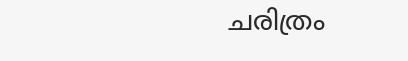ചരിത്രം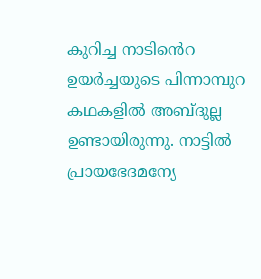കുറിച്ച നാടിൻെറ ഉയർച്ചയുടെ പിന്നാമ്പുറ കഥകളിൽ അബ്ദുല്ല ഉണ്ടായിരുന്നു. നാട്ടിൽ പ്രായഭേദമന്യേ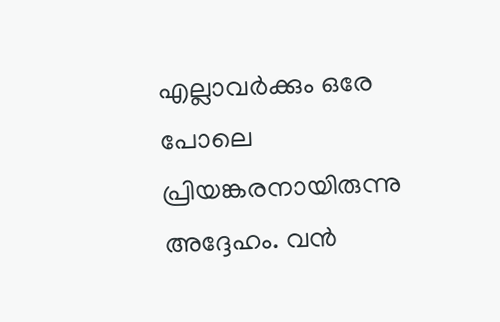എല്ലാവർക്കും ഒരേ പോലെ പ്രിയങ്കരനായിരുന്നു അദ്ദേഹം. വൻ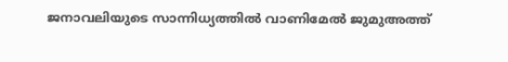ജനാവലിയുടെ സാന്നിധ്യത്തിൽ വാണിമേൽ ജുമുഅത്ത്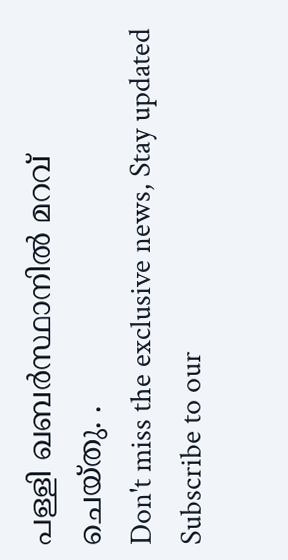പള്ളി ഖബർസ്ഥാനിൽ മറവ് ചെയ്തു. .
Don't miss the exclusive news, Stay updated
Subscribe to our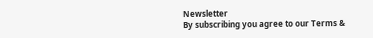Newsletter
By subscribing you agree to our Terms &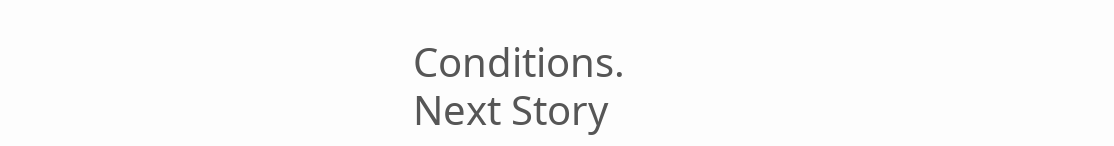Conditions.
Next Story